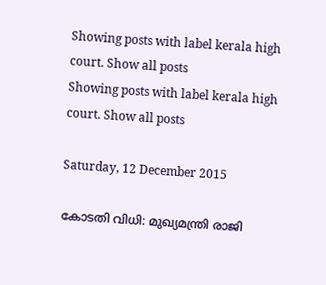Showing posts with label kerala high court. Show all posts
Showing posts with label kerala high court. Show all posts

Saturday, 12 December 2015

കോടതി വിധി: മുഖ്യമന്ത്രി രാജി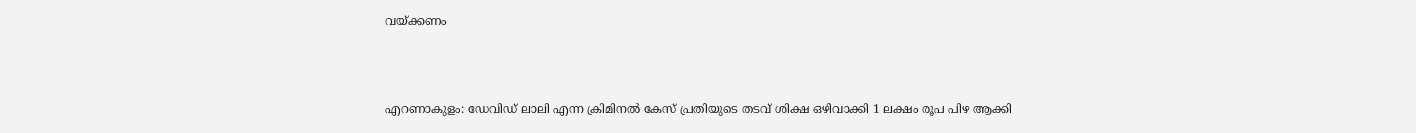വയ്ക്കണം



എറണാകുളം: ഡേവിഡ്‌ ലാലി എന്ന ക്രിമിനല്‍ കേസ് പ്രതിയുടെ തടവ് ശിക്ഷ ഒഴിവാക്കി 1 ലക്ഷം രൂപ പിഴ ആക്കി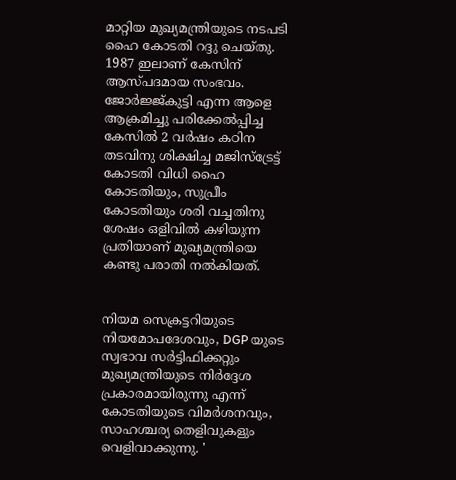മാറ്റിയ മുഖ്യമന്ത്രിയുടെ നടപടി ഹൈ കോടതി റദ്ദു ചെയ്തു. 1987 ഇലാണ് കേസിന് ആസ്പദമായ സംഭവം. ജോര്‍ജ്ജ്കുട്ടി എന്ന ആളെ ആക്രമിച്ചു പരിക്കേല്‍പ്പിച്ച കേസില്‍ 2 വര്‍ഷം കഠിന തടവിനു ശിക്ഷിച്ച മജിസ്ട്രേട്ട് കോടതി വിധി ഹൈ കോടതിയും, സുപ്രീം കോടതിയും ശരി വച്ചതിനു ശേഷം ഒളിവില്‍ കഴിയുന്ന പ്രതിയാണ് മുഖ്യമന്ത്രിയെ കണ്ടു പരാതി നല്‍കിയത്.


നിയമ സെക്രട്ടറിയുടെ നിയമോപദേശവും, DGP യുടെ സ്വഭാവ സര്‍ട്ടിഫിക്കറ്റും മുഖ്യമന്ത്രിയുടെ നിര്‍ദ്ദേശ പ്രകാരമായിരുന്നു എന്ന് കോടതിയുടെ വിമര്‍ശനവും, സാഹശ്ചര്യ തെളിവുകളും വെളിവാക്കുന്നു. '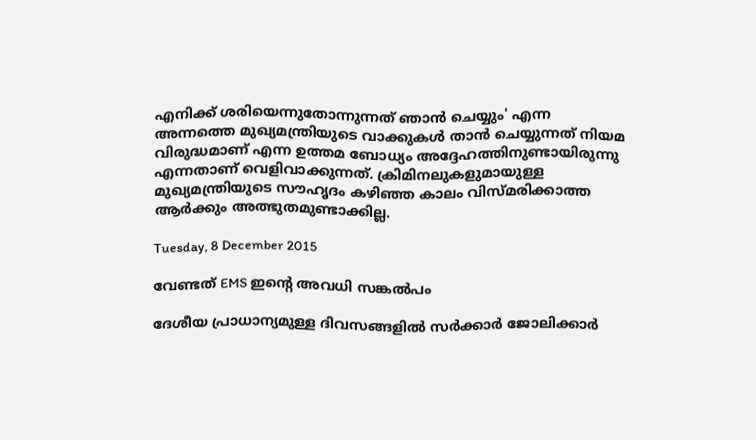എനിക്ക് ശരിയെന്നുതോന്നുന്നത് ഞാന്‍ ചെയ്യും' എന്ന അന്നത്തെ മുഖ്യമന്ത്രിയുടെ വാക്കുകള്‍ താന്‍ ചെയ്യുന്നത് നിയമ വിരുദ്ധമാണ് എന്ന ഉത്തമ ബോധ്യം അദ്ദേഹത്തിനുണ്ടായിരുന്നു എന്നതാണ് വെളിവാക്കുന്നത്. ക്രിമിനലുകളുമായുള്ള മുഖ്യമന്ത്രിയുടെ സൗഹൃദം കഴിഞ്ഞ കാലം വിസ്മരിക്കാത്ത ആര്‍ക്കും അത്ഭുതമുണ്ടാക്കില്ല.

Tuesday, 8 December 2015

വേണ്ടത് EMS ഇന്റെ അവധി സങ്കൽപം

ദേശീയ പ്രാധാന്യമുള്ള ദിവസങ്ങളിൽ സർക്കാർ ജോലിക്കാർ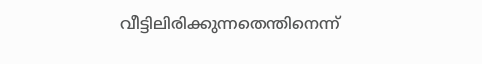വീട്ടിലിരിക്കുന്നതെന്തിനെന്ന്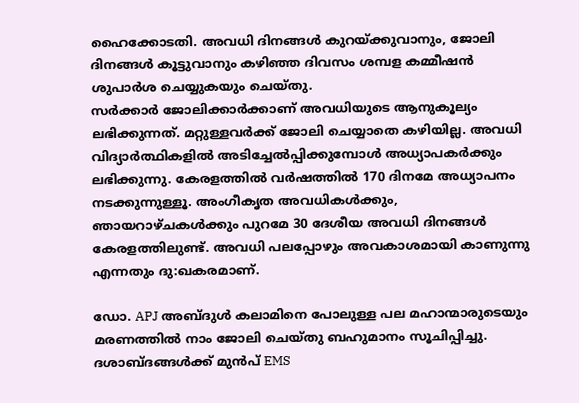ഹൈക്കോടതി. അവധി ദിനങ്ങൾ കുറയ്ക്കുവാനും, ജോലി ദിനങ്ങൾ കൂട്ടുവാനും കഴിഞ്ഞ ദിവസം ശമ്പള കമ്മീഷൻ ശുപാർശ ചെയ്യുകയും ചെയ്തു.
സർക്കാർ ജോലിക്കാർക്കാണ് അവധിയുടെ ആനുകൂല്യം ലഭിക്കുന്നത്. മറ്റുള്ളവർക്ക് ജോലി ചെയ്യാതെ കഴിയില്ല. അവധി വിദ്യാർത്ഥികളിൽ അടിച്ചേൽപ്പിക്കുമ്പോൾ അധ്യാപകർക്കും ലഭിക്കുന്നു. കേരളത്തിൽ വർഷത്തിൽ 170 ദിനമേ അധ്യാപനം നടക്കുന്നുള്ളൂ. അംഗീകൃത അവധികൾക്കും, ഞായറാഴ്ചകൾക്കും പുറമേ 30 ദേശീയ അവധി ദിനങ്ങൾ കേരളത്തിലുണ്ട്. അവധി പലപ്പോഴും അവകാശമായി കാണുന്നു എന്നതും ദു:ഖകരമാണ്.

ഡോ. APJ അബ്ദുൾ കലാമിനെ പോലുള്ള പല മഹാന്മാരുടെയും മരണത്തിൽ നാം ജോലി ചെയ്തു ബഹുമാനം സൂചിപ്പിച്ചു. ദശാബ്ദങ്ങൾക്ക് മുൻപ് EMS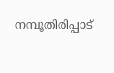നമ്പൂതിരിപ്പാട്‌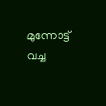മുന്നോട്ട് വച്ച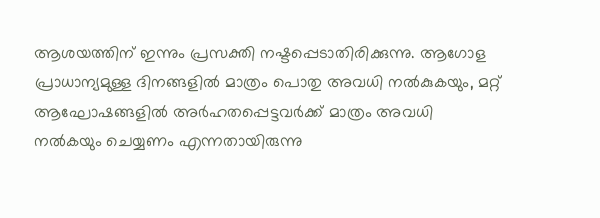ആശയത്തിന് ഇന്നും പ്രസക്തി നഷ്ടപ്പെടാതിരിക്കുന്നു. ആഗോള പ്രാധാന്യമുള്ള ദിനങ്ങളിൽ മാത്രം പൊതു അവധി നൽകുകയും, മറ്റ് ആഘോഷങ്ങളിൽ അർഹതപ്പെട്ടവർക്ക് മാത്രം അവധി നൽകയും ചെയ്യണം എന്നതായിരുന്നു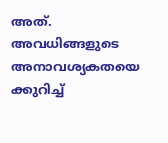അത്. അവധിങ്ങളുടെ അനാവശ്യകതയെ ക്കുറിച്ച്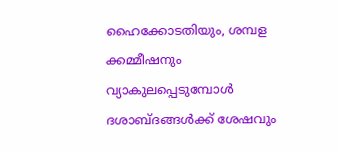ഹൈക്കോടതിയും, ശമ്പള ക്കമ്മീഷനും വ്യാകുലപ്പെടുമ്പോൾ ദശാബ്ദങ്ങൾക്ക് ശേഷവും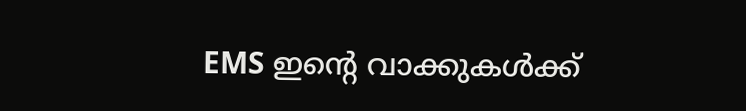EMS ഇന്റെ വാക്കുകൾക്ക്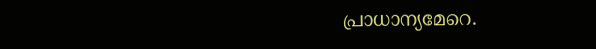പ്രാധാന്യമേറെ.